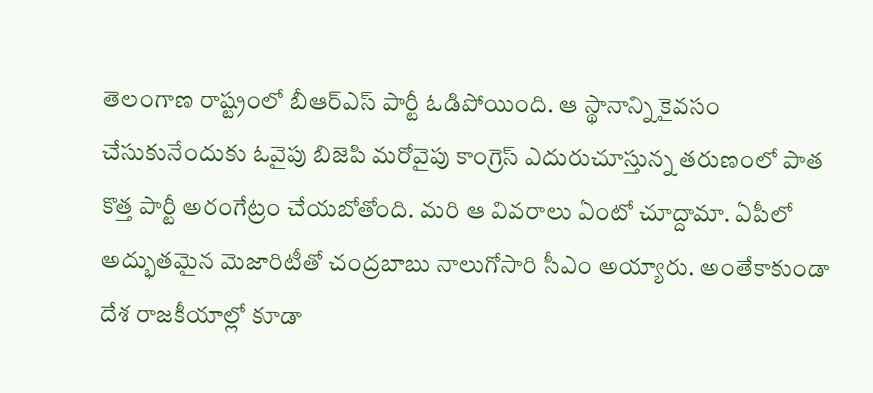తెలంగాణ రాష్ట్రంలో బీఆర్ఎస్ పార్టీ ఓడిపోయింది. ఆ స్థానాన్ని కైవసం చేసుకునేందుకు ఓవైపు బిజెపి మరోవైపు కాంగ్రెస్ ఎదురుచూస్తున్న తరుణంలో పాత కొత్త పార్టీ అరంగేట్రం చేయబోతోంది. మరి ఆ వివరాలు ఏంటో చూద్దామా. ఏపీలో అద్భుతమైన మెజారిటీతో చంద్రబాబు నాలుగోసారి సీఎం అయ్యారు. అంతేకాకుండా దేశ రాజకీయాల్లో కూడా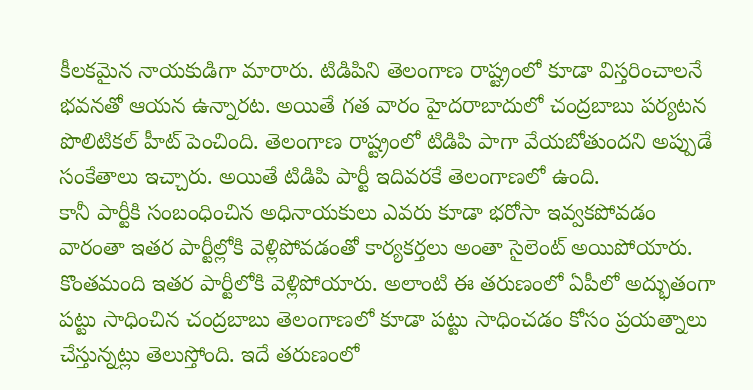కీలకమైన నాయకుడిగా మారారు. టిడిపిని తెలంగాణ రాష్ట్రంలో కూడా విస్తరించాలనే భవనతో ఆయన ఉన్నారట. అయితే గత వారం హైదరాబాదులో చంద్రబాబు పర్యటన పొలిటికల్ హీట్ పెంచింది. తెలంగాణ రాష్ట్రంలో టిడిపి పాగా వేయబోతుందని అప్పుడే సంకేతాలు ఇచ్చారు. అయితే టిడిపి పార్టీ ఇదివరకే తెలంగాణలో ఉంది.
కానీ పార్టీకి సంబంధించిన అధినాయకులు ఎవరు కూడా భరోసా ఇవ్వకపోవడం వారంతా ఇతర పార్టీల్లోకి వెళ్లిపోవడంతో కార్యకర్తలు అంతా సైలెంట్ అయిపోయారు. కొంతమంది ఇతర పార్టీలోకి వెళ్లిపోయారు. అలాంటి ఈ తరుణంలో ఏపీలో అద్భుతంగా పట్టు సాధించిన చంద్రబాబు తెలంగాణలో కూడా పట్టు సాధించడం కోసం ప్రయత్నాలు చేస్తున్నట్లు తెలుస్తోంది. ఇదే తరుణంలో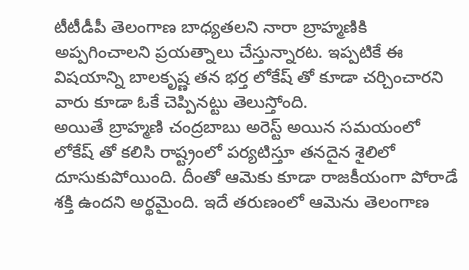టీటీడీపీ తెలంగాణ బాధ్యతలని నారా బ్రాహ్మణికి అప్పగించాలని ప్రయత్నాలు చేస్తున్నారట. ఇప్పటికే ఈ విషయాన్ని బాలకృష్ణ తన భర్త లోకేష్ తో కూడా చర్చించారని వారు కూడా ఓకే చెప్పినట్టు తెలుస్తోంది.
అయితే బ్రాహ్మణి చంద్రబాబు అరెస్ట్ అయిన సమయంలో లోకేష్ తో కలిసి రాష్ట్రంలో పర్యటిస్తూ తనదైన శైలిలో దూసుకుపోయింది. దీంతో ఆమెకు కూడా రాజకీయంగా పోరాడే శక్తి ఉందని అర్థమైంది. ఇదే తరుణంలో ఆమెను తెలంగాణ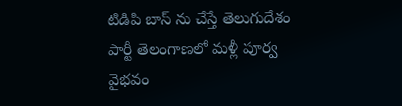టిడిపి బాస్ ను చేస్తే తెలుగుదేశం పార్టీ తెలంగాణలో మళ్లీ పూర్వ వైభవం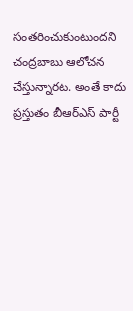సంతరించుకుంటుందని చంద్రబాబు ఆలోచన చేస్తున్నారట. అంతే కాదు ప్రస్తుతం బీఆర్ఎస్ పార్టీ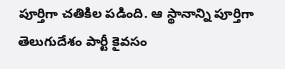పూర్తిగా చతికిల పడింది. ఆ స్థానాన్ని పూర్తిగా తెలుగుదేశం పార్టీ కైవసం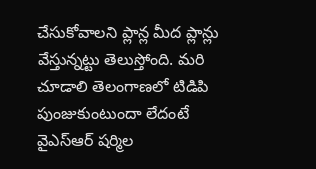చేసుకోవాలని ప్లాన్ల మీద ప్లాన్లు వేస్తున్నట్టు తెలుస్తోంది. మరి చూడాలి తెలంగాణలో టిడిపి పుంజుకుంటుందా లేదంటే వైఎస్ఆర్ షర్మిల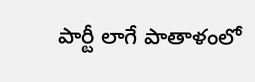పార్టీ లాగే పాతాళంలో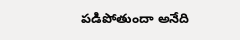పడిపోతుందా అనేది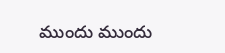ముందు ముందు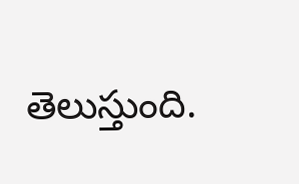తెలుస్తుంది.